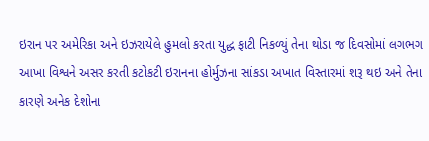ઇરાન પર અમેરિકા અને ઇઝરાયેલે હુમલો કરતા યુદ્ધ ફાટી નિકળ્યું તેના થોડા જ દિવસોમાં લગભગ આખા વિશ્વને અસર કરતી કટોકટી ઇરાનના હોર્મુઝના સાંકડા અખાત વિસ્તારમાં શરૂ થઇ અને તેના કારણે અનેક દેશોના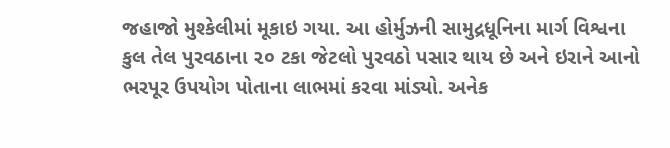જહાજો મુશ્કેલીમાં મૂકાઇ ગયા. આ હોર્મુઝની સામુદ્રધૂનિના માર્ગ વિશ્વના કુલ તેલ પુરવઠાના ૨૦ ટકા જેટલો પુરવઠો પસાર થાય છે અને ઇરાને આનો ભરપૂર ઉપયોગ પોતાના લાભમાં કરવા માંડ્યો. અનેક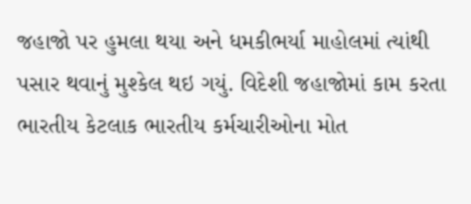જહાજો પર હુમલા થયા અને ધમકીભર્યા માહોલમાં ત્યાંથી પસાર થવાનું મુશ્કેલ થઇ ગયું. વિદેશી જહાજોમાં કામ કરતા ભારતીય કેટલાક ભારતીય કર્મચારીઓના મોત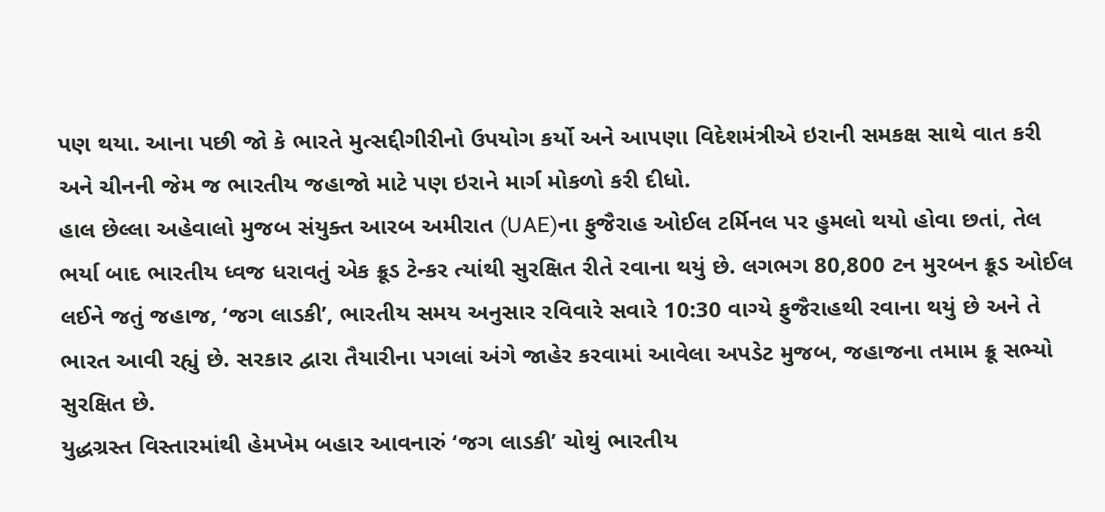પણ થયા. આના પછી જો કે ભારતે મુત્સદ્દીગીરીનો ઉપયોગ કર્યો અને આપણા વિદેશમંત્રીએ ઇરાની સમકક્ષ સાથે વાત કરી અને ચીનની જેમ જ ભારતીય જહાજો માટે પણ ઇરાને માર્ગ મોકળો કરી દીધો.
હાલ છેલ્લા અહેવાલો મુજબ સંયુક્ત આરબ અમીરાત (UAE)ના ફુજૈરાહ ઓઈલ ટર્મિનલ પર હુમલો થયો હોવા છતાં, તેલ ભર્યા બાદ ભારતીય ધ્વજ ધરાવતું એક ક્રૂડ ટેન્કર ત્યાંથી સુરક્ષિત રીતે રવાના થયું છે. લગભગ 80,800 ટન મુરબન ક્રૂડ ઓઈલ લઈને જતું જહાજ, ‘જગ લાડકી’, ભારતીય સમય અનુસાર રવિવારે સવારે 10:30 વાગ્યે ફુજૈરાહથી રવાના થયું છે અને તે ભારત આવી રહ્યું છે. સરકાર દ્વારા તૈયારીના પગલાં અંગે જાહેર કરવામાં આવેલા અપડેટ મુજબ, જહાજના તમામ ક્રૂ સભ્યો સુરક્ષિત છે.
યુદ્ધગ્રસ્ત વિસ્તારમાંથી હેમખેમ બહાર આવનારું ‘જગ લાડકી’ ચોથું ભારતીય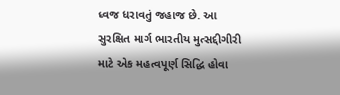ધ્વજ ધરાવતું જહાજ છે. આ સુરક્ષિત માર્ગ ભારતીય મુત્સદ્દીગીરી માટે એક મહત્વપૂર્ણ સિદ્ધિ હોવા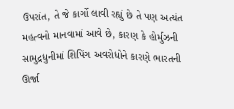ઉપરાંત, તે જે કાર્ગો લાવી રહ્યું છે તે પણ અત્યંત મહત્વનો માનવામાં આવે છે, કારણ કે હોર્મુઝની સામુદ્રધુનીમાં શિપિંગ અવરોધોને કારણે ભારતની ઊર્જા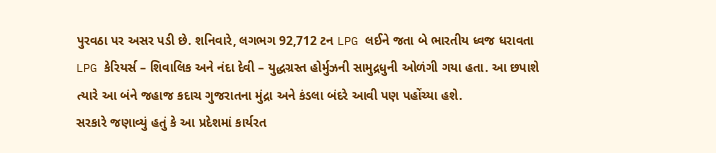પુરવઠા પર અસર પડી છે. શનિવારે, લગભગ 92,712 ટન LPG લઈને જતા બે ભારતીય ધ્વજ ધરાવતા LPG કેરિયર્સ – શિવાલિક અને નંદા દેવી – યુદ્ધગ્રસ્ત હોર્મુઝની સામુદ્રધુની ઓળંગી ગયા હતા. આ છપાશે ત્યારે આ બંને જહાજ કદાચ ગુજરાતના મુંદ્રા અને કંડલા બંદરે આવી પણ પહોંચ્યા હશે.
સરકારે જણાવ્યું હતું કે આ પ્રદેશમાં કાર્યરત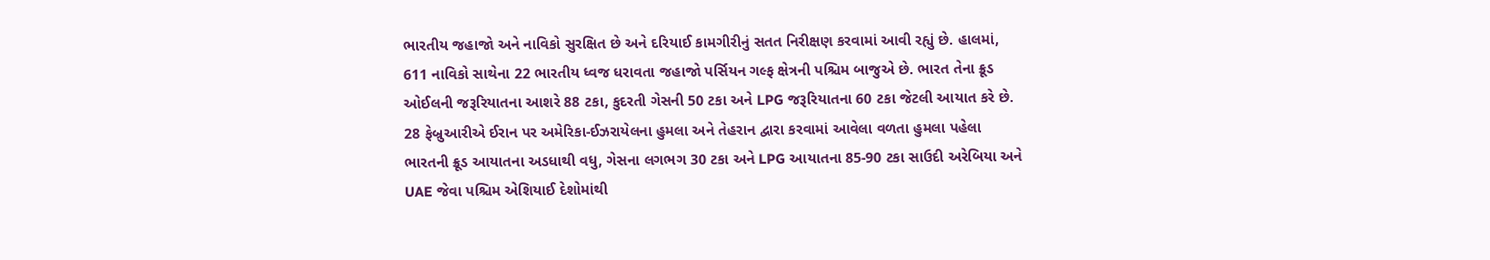ભારતીય જહાજો અને નાવિકો સુરક્ષિત છે અને દરિયાઈ કામગીરીનું સતત નિરીક્ષણ કરવામાં આવી રહ્યું છે. હાલમાં, 611 નાવિકો સાથેના 22 ભારતીય ધ્વજ ધરાવતા જહાજો પર્સિયન ગલ્ફ ક્ષેત્રની પશ્ચિમ બાજુએ છે. ભારત તેના ક્રૂડ ઓઈલની જરૂરિયાતના આશરે 88 ટકા, કુદરતી ગેસની 50 ટકા અને LPG જરૂરિયાતના 60 ટકા જેટલી આયાત કરે છે. 28 ફેબ્રુઆરીએ ઈરાન પર અમેરિકા-ઈઝરાયેલના હુમલા અને તેહરાન દ્વારા કરવામાં આવેલા વળતા હુમલા પહેલા ભારતની ક્રૂડ આયાતના અડધાથી વધુ, ગેસના લગભગ 30 ટકા અને LPG આયાતના 85-90 ટકા સાઉદી અરેબિયા અને UAE જેવા પશ્ચિમ એશિયાઈ દેશોમાંથી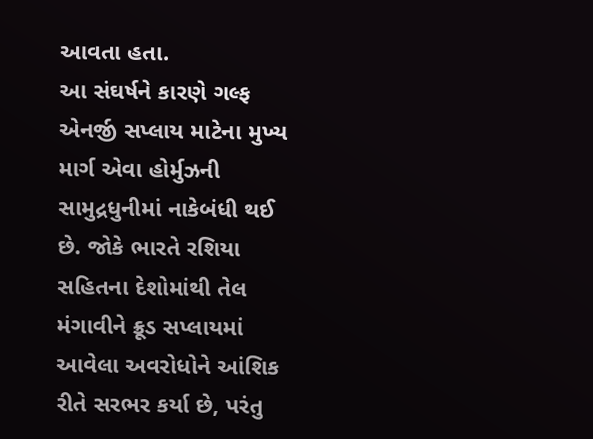આવતા હતા.
આ સંઘર્ષને કારણે ગલ્ફ એનર્જી સપ્લાય માટેના મુખ્ય માર્ગ એવા હોર્મુઝની સામુદ્રધુનીમાં નાકેબંધી થઈ છે. જોકે ભારતે રશિયા સહિતના દેશોમાંથી તેલ મંગાવીને ક્રૂડ સપ્લાયમાં આવેલા અવરોધોને આંશિક રીતે સરભર કર્યા છે, પરંતુ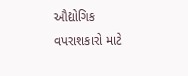ઔદ્યોગિક વપરાશકારો માટે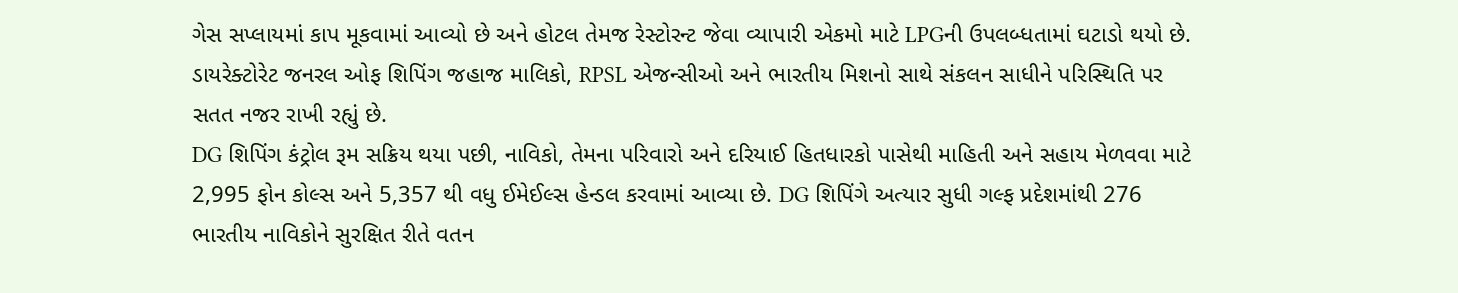ગેસ સપ્લાયમાં કાપ મૂકવામાં આવ્યો છે અને હોટલ તેમજ રેસ્ટોરન્ટ જેવા વ્યાપારી એકમો માટે LPGની ઉપલબ્ધતામાં ઘટાડો થયો છે. ડાયરેક્ટોરેટ જનરલ ઓફ શિપિંગ જહાજ માલિકો, RPSL એજન્સીઓ અને ભારતીય મિશનો સાથે સંકલન સાધીને પરિસ્થિતિ પર સતત નજર રાખી રહ્યું છે.
DG શિપિંગ કંટ્રોલ રૂમ સક્રિય થયા પછી, નાવિકો, તેમના પરિવારો અને દરિયાઈ હિતધારકો પાસેથી માહિતી અને સહાય મેળવવા માટે 2,995 ફોન કોલ્સ અને 5,357 થી વધુ ઈમેઈલ્સ હેન્ડલ કરવામાં આવ્યા છે. DG શિપિંગે અત્યાર સુધી ગલ્ફ પ્રદેશમાંથી 276 ભારતીય નાવિકોને સુરક્ષિત રીતે વતન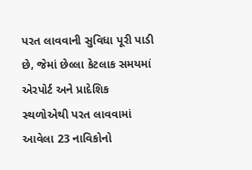પરત લાવવાની સુવિધા પૂરી પાડી છે, જેમાં છેલ્લા કેટલાક સમયમાં એરપોર્ટ અને પ્રાદેશિક સ્થળોએથી પરત લાવવામાં આવેલા 23 નાવિકોનો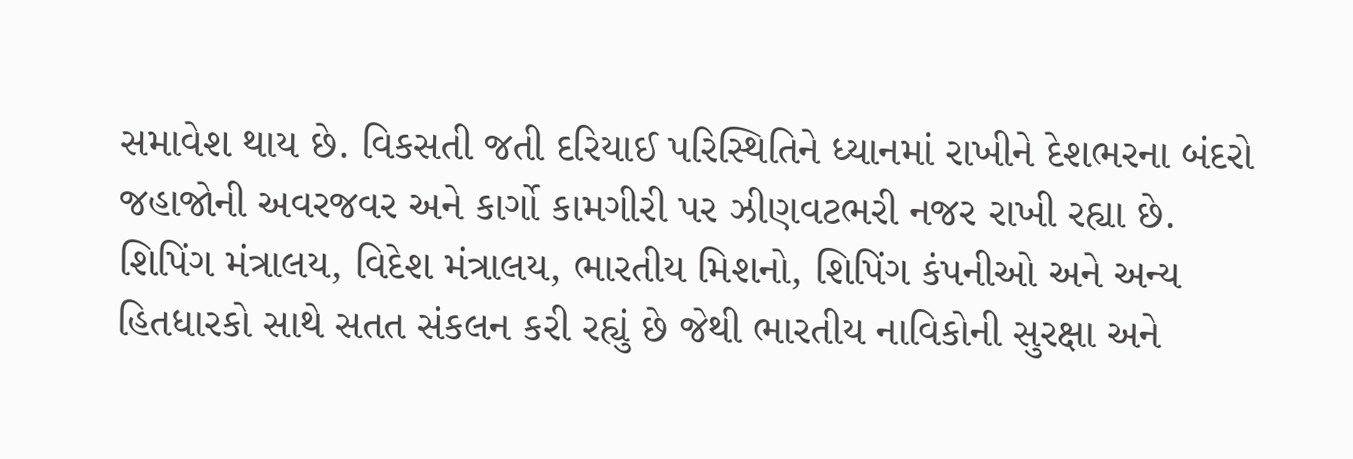સમાવેશ થાય છે. વિકસતી જતી દરિયાઈ પરિસ્થિતિને ધ્યાનમાં રાખીને દેશભરના બંદરો જહાજોની અવરજવર અને કાર્ગો કામગીરી પર ઝીણવટભરી નજર રાખી રહ્યા છે.
શિપિંગ મંત્રાલય, વિદેશ મંત્રાલય, ભારતીય મિશનો, શિપિંગ કંપનીઓ અને અન્ય હિતધારકો સાથે સતત સંકલન કરી રહ્યું છે જેથી ભારતીય નાવિકોની સુરક્ષા અને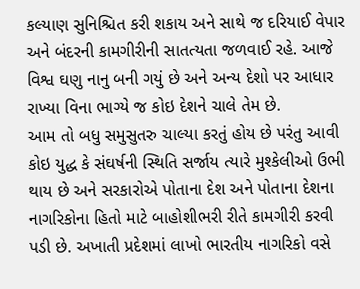કલ્યાણ સુનિશ્ચિત કરી શકાય અને સાથે જ દરિયાઈ વેપાર અને બંદરની કામગીરીની સાતત્યતા જળવાઈ રહે. આજે વિશ્વ ઘણુ નાનુ બની ગયું છે અને અન્ય દેશો પર આધાર રાખ્યા વિના ભાગ્યે જ કોઇ દેશને ચાલે તેમ છે.
આમ તો બધુ સમુસુતરુ ચાલ્યા કરતું હોય છે પરંતુ આવી કોઇ યુદ્ધ કે સંઘર્ષની સ્થિતિ સર્જાય ત્યારે મુશ્કેલીઓ ઉભી થાય છે અને સરકારોએ પોતાના દેશ અને પોતાના દેશના નાગરિકોના હિતો માટે બાહોશીભરી રીતે કામગીરી કરવી પડી છે. અખાતી પ્રદેશમાં લાખો ભારતીય નાગરિકો વસે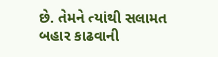છે. તેમને ત્યાંથી સલામત બહાર કાઢવાની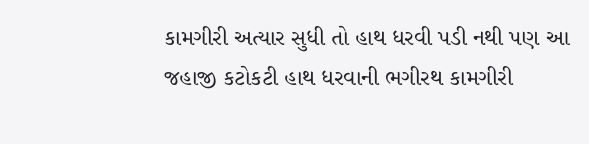કામગીરી અત્યાર સુધી તો હાથ ધરવી પડી નથી પણ આ જહાજી કટોકટી હાથ ધરવાની ભગીરથ કામગીરી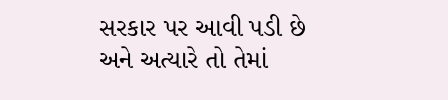સરકાર પર આવી પડી છે અને અત્યારે તો તેમાં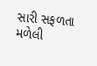સારી સફળતા મળેલી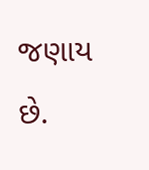જણાય છે.